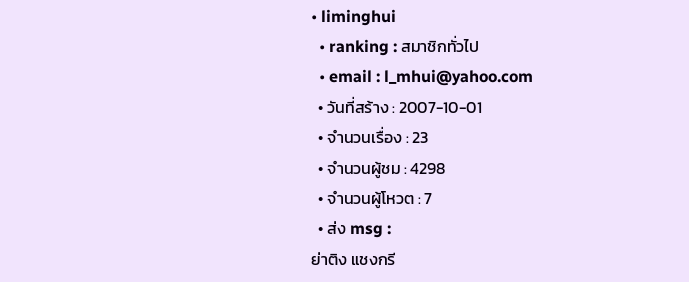• liminghui
  • ranking : สมาชิกทั่วไป
  • email : l_mhui@yahoo.com
  • วันที่สร้าง : 2007-10-01
  • จำนวนเรื่อง : 23
  • จำนวนผู้ชม : 4298
  • จำนวนผู้โหวต : 7
  • ส่ง msg :
ย่าติง แชงกรี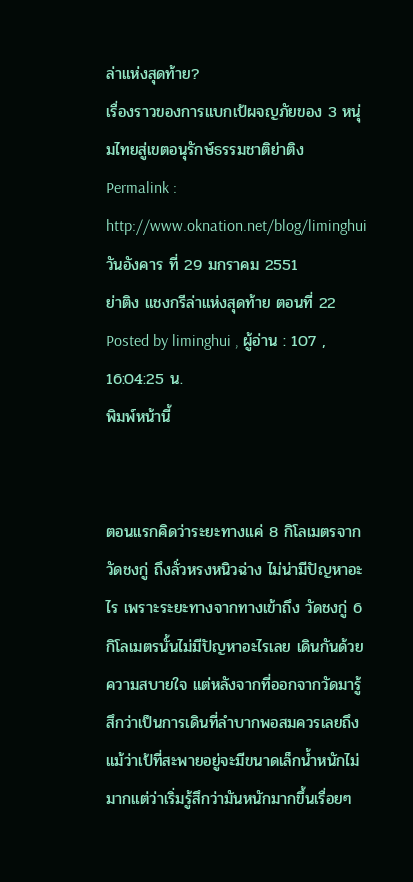ล่าแห่งสุดท้าย?
เรื่องราวของการแบกเป้ผจญภัยของ 3 หนุ่มไทยสู่เขตอนุรักษ์ธรรมชาติย่าติง
Permalink : http://www.oknation.net/blog/liminghui
วันอังคาร ที่ 29 มกราคม 2551
ย่าติง แชงกรีล่าแห่งสุดท้าย ตอนที่ 22
Posted by liminghui , ผู้อ่าน : 107 , 16:04:25 น.
พิมพ์หน้านี้


ตอนแรกคิดว่าระยะทางแค่ 8 กิโลเมตรจาก วัดชงกู่ ถึงลั่วหรงหนิวฉ่าง ไม่น่ามีปัญหาอะไร เพราะระยะทางจากทางเข้าถึง วัดชงกู่ 6 กิโลเมตรนั้นไม่มีปัญหาอะไรเลย เดินกันด้วยความสบายใจ แต่หลังจากที่ออกจากวัดมารู้สึกว่าเป็นการเดินที่ลำบากพอสมควรเลยถึงแม้ว่าเป้ที่สะพายอยู่จะมีขนาดเล็กน้ำหนักไม่มากแต่ว่าเริ่มรู้สึกว่ามันหนักมากขึ้นเรื่อยๆ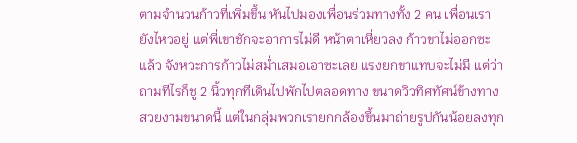ตามจำนวนก้าวที่เพิ่มขึ้น หันไปมองเพื่อนร่วมทางทั้ง 2 คน เพื่อนเรายังไหวอยู่ แต่พี่เขาชักจะอาการไม่ดี หน้าตาเหี่ยวลง ก้าวขาไม่ออกซะแล้ว จังหวะการก้าวไม่สม่ำเสมอเอาซะเลย แรงยกขาแทบจะไม่มี แต่ว่าถามทีไรก็ชู 2 นิ้วทุกทีเดินไปพักไปตลอดทาง ขนาดวิวทิศทัศน์ข้างทางสวยงามขนาดนี้ แต่ในกลุ่มพวกเรายกกล้องขึ้นมาถ่ายรูปกันน้อยลงทุก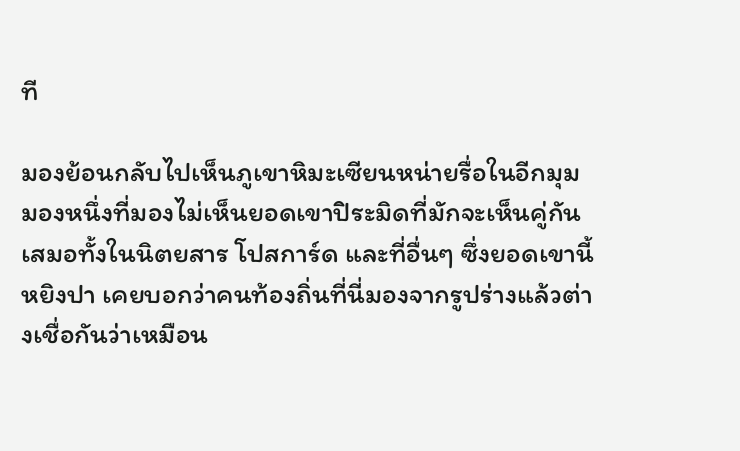ที

มองย้อนกลับไปเห็นภูเขาหิมะเซียนหน่ายรื่อในอีกมุมมองหนึ่งที่มองไม่เห็นยอดเขาปิระมิดที่มักจะเห็นคู่กันเสมอทั้งในนิตยสาร โปสการ์ด และที่อื่นๆ ซึ่งยอดเขานี้ หยิงปา เคยบอกว่าคนท้องถิ่นที่นี่มองจากรูปร่างแล้วต่างเชื่อกันว่าเหมือน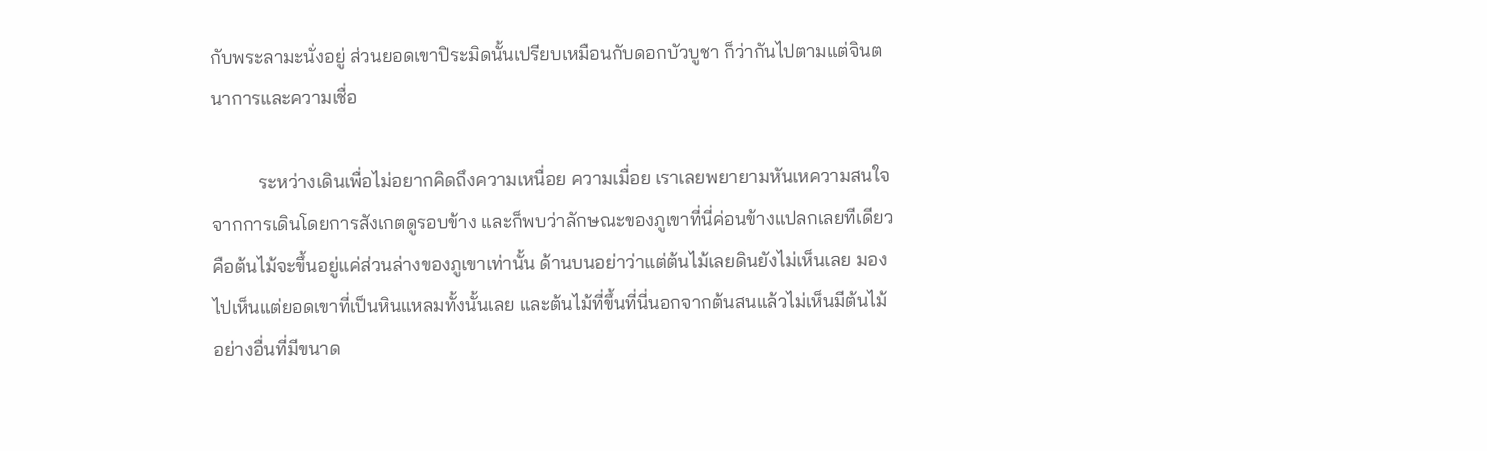กับพระลามะนั่งอยู่ ส่วนยอดเขาปิระมิดนั้นเปรียบเหมือนกับดอกบัวบูชา ก็ว่ากันไปตามแต่จินตนาการและความเชื่อ

          ระหว่างเดินเพื่อไม่อยากคิดถึงความเหนื่อย ความเมื่อย เราเลยพยายามหันเหความสนใจจากการเดินโดยการสังเกตดูรอบข้าง และก็พบว่าลักษณะของภูเขาที่นี่ค่อนข้างแปลกเลยทีเดียว คือต้นไม้จะขึ้นอยู่แค่ส่วนล่างของภูเขาเท่านั้น ด้านบนอย่าว่าแต่ต้นไม้เลยดินยังไม่เห็นเลย มองไปเห็นแต่ยอดเขาที่เป็นหินแหลมทั้งนั้นเลย และต้นไม้ที่ขึ้นที่นี่นอกจากต้นสนแล้วไม่เห็นมีต้นไม้อย่างอื่นที่มีขนาด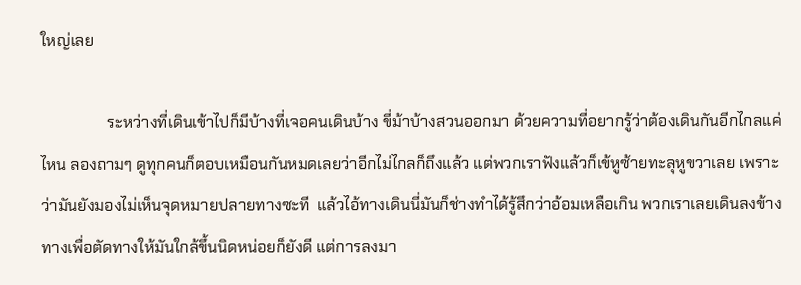ใหญ่เลย

                 ระหว่างที่เดินเข้าไปก็มีบ้างที่เจอคนเดินบ้าง ขี่ม้าบ้างสวนออกมา ด้วยความที่อยากรู้ว่าต้องเดินกันอีกไกลแค่ไหน ลองถามๆ ดูทุกคนก็ตอบเหมือนกันหมดเลยว่าอีกไม่ไกลก็ถึงแล้ว แต่พวกเราฟังแล้วก็เข้หูซ้ายทะลุหูขวาเลย เพราะว่ามันยังมองไม่เห็นจุดหมายปลายทางซะที  แล้วไอ้ทางเดินนี่มันก็ช่างทำได้รู้สึกว่าอ้อมเหลือเกิน พวกเราเลยเดินลงข้างทางเพื่อตัดทางให้มันใกล้ขึ้นนิดหน่อยก็ยังดี แต่การลงมา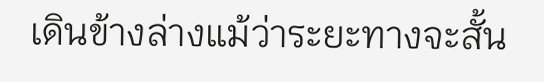เดินข้างล่างแม้ว่าระยะทางจะสั้น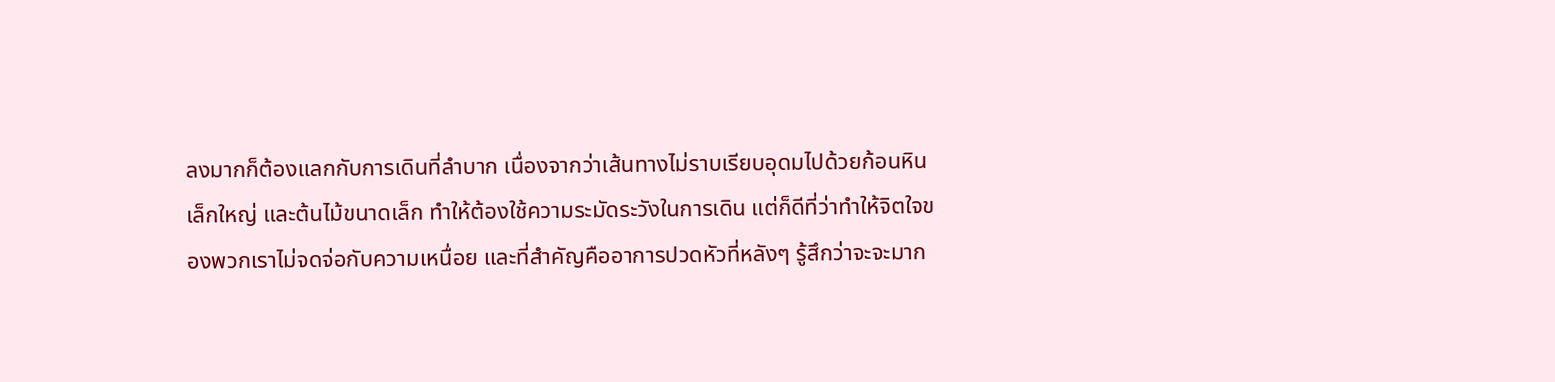ลงมากก็ต้องแลกกับการเดินที่ลำบาก เนื่องจากว่าเส้นทางไม่ราบเรียบอุดมไปด้วยก้อนหินเล็กใหญ่ และต้นไม้ขนาดเล็ก ทำให้ต้องใช้ความระมัดระวังในการเดิน แต่ก็ดีที่ว่าทำให้จิตใจของพวกเราไม่จดจ่อกับความเหนื่อย และที่สำคัญคืออาการปวดหัวที่หลังๆ รู้สึกว่าจะจะมาก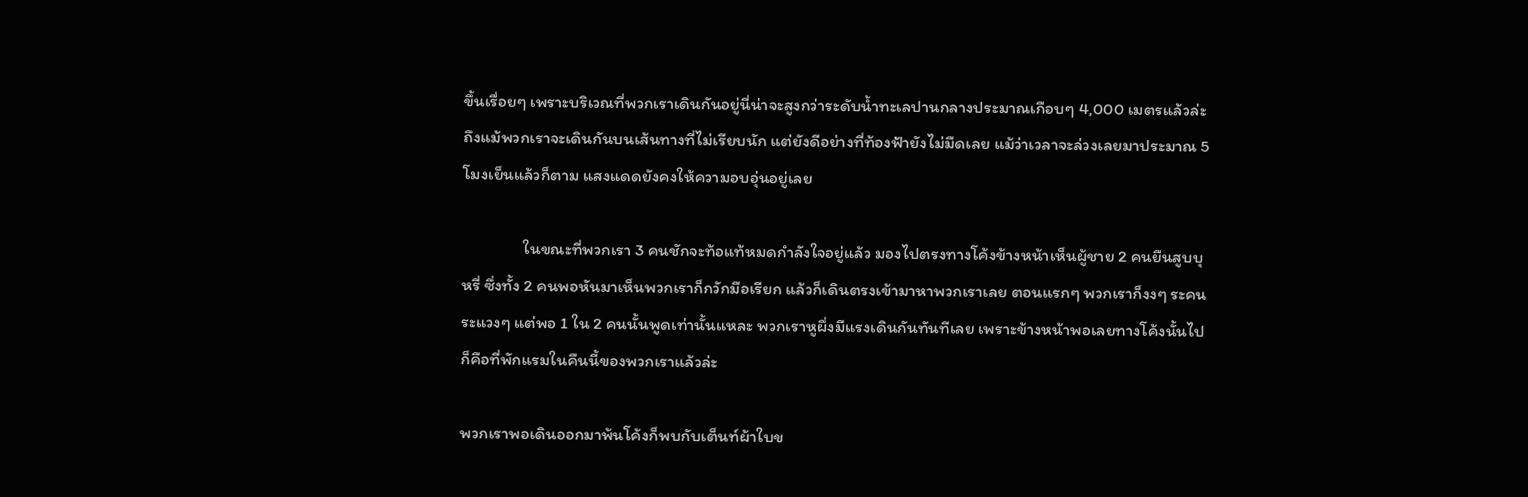ขึ้นเรื่อยๆ เพราะบริเวณที่พวกเราเดินกันอยู่นี่น่าจะสูงกว่าระดับน้ำทะเลปานกลางประมาณเกือบๆ 4,000 เมตรแล้วล่ะ  ถึงแม้พวกเราจะเดินกันบนเส้นทางที่ไม่เรียบนัก แต่ยังดีอย่างที่ท้องฟ้ายังไม่มืดเลย แม้ว่าเวลาจะล่วงเลยมาประมาณ 5 โมงเย็นแล้วก็ตาม แสงแดดยังคงให้ความอบอุ่นอยู่เลย

                ในขณะที่พวกเรา 3 คนชักจะท้อแท้หมดกำลังใจอยู่แล้ว มองไปตรงทางโค้งข้างหน้าเห็นผู้ชาย 2 คนยืนสูบบุหรี่ ซึ่งทั้ง 2 คนพอหันมาเห็นพวกเราก็กวักมือเรียก แล้วก็เดินตรงเข้ามาหาพวกเราเลย ตอนแรกๆ พวกเราก็งงๆ ระคนระแวงๆ แต่พอ 1 ใน 2 คนนั้นพูดเท่านั้นแหละ พวกเราหูผึ่งมีแรงเดินกันทันทีเลย เพราะข้างหน้าพอเลยทางโค้งนั้นไปก็คือที่พักแรมในคืนนี้ของพวกเราแล้วล่ะ

พวกเราพอเดินออกมาพ้นโค้งก็พบกับเต็นท์ผ้าใบข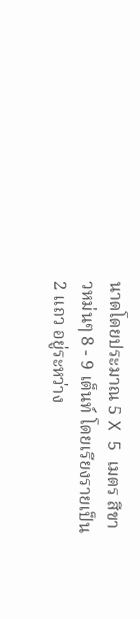นาดโดยประมาณ 5 X 5 เมตร สีขาวหม่นๆ 8 - 9 เต็นท์ โดยเรียงรายเป็น 2 แถว อยู่ระหว่าง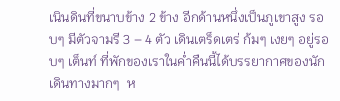เนินดินที่ขนาบข้าง 2 ข้าง อีกด้านหนึ่งเป็นภูเขาสูง รอบๆ มีตัวจามรี 3 – 4 ตัว เดินเตร็ดเตร่ ก้มๆ เงยๆ อยู่รอบๆ เต็นท์ ที่พักของเราในค่ำคืนนี้ได้บรรยากาศของนักเดินทางมากๆ  ห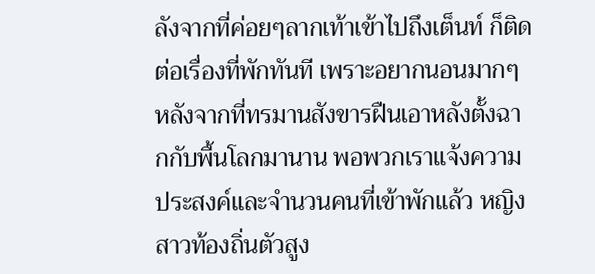ลังจากที่ค่อยๆลากเท้าเข้าไปถึงเต็นท์ ก็ติดต่อเรื่องที่พักทันที เพราะอยากนอนมากๆ หลังจากที่ทรมานสังขารฝืนเอาหลังตั้งฉากกับพื้นโลกมานาน พอพวกเราแจ้งความประสงค์และจำนวนคนที่เข้าพักแล้ว หญิงสาวท้องถิ่นตัวสูง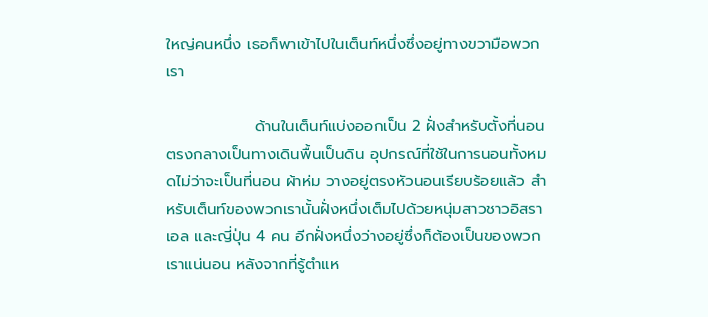ใหญ่คนหนึ่ง เธอก็พาเข้าไปในเต็นท์หนึ่งซึ่งอยู่ทางขวามือพวกเรา

                ด้านในเต็นท์แบ่งออกเป็น 2 ฝั่งสำหรับตั้งที่นอน ตรงกลางเป็นทางเดินพื้นเป็นดิน อุปกรณ์ที่ใช้ในการนอนทั้งหมดไม่ว่าจะเป็นที่นอน ผ้าห่ม วางอยู่ตรงหัวนอนเรียบร้อยแล้ว สำหรับเต็นท์ของพวกเรานั้นฝั่งหนึ่งเต็มไปด้วยหนุ่มสาวชาวอิสราเอล และญี่ปุ่น 4 คน อีกฝั่งหนึ่งว่างอยู่ซึ่งก็ต้องเป็นของพวกเราแน่นอน หลังจากที่รู้ตำแห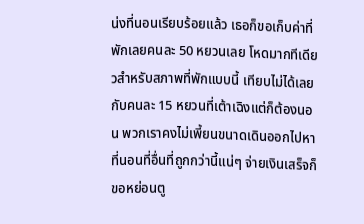น่งที่นอนเรียบร้อยแล้ว เธอก็ขอเก็บค่าที่พักเลยคนละ 50 หยวนเลย โหดมากทีเดียวสำหรับสภาพที่พักแบบนี้ เทียบไม่ได้เลยกับคนละ 15 หยวนที่เต้าเฉิงแต่ก็ต้องนอน พวกเราคงไม่เพี้ยนขนาดเดินออกไปหาที่นอนที่อื่นที่ถูกกว่านี้แน่ๆ จ่ายเงินเสร็จก็ขอหย่อนตู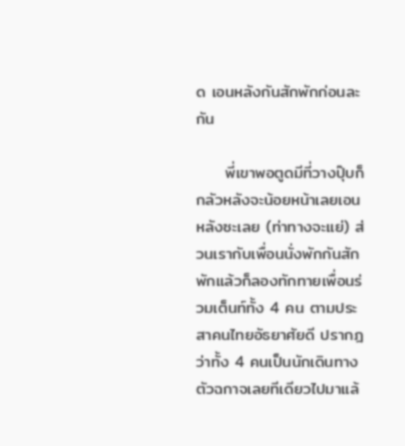ด เอนหลังกันสักพักก่อนละกัน

     พี่เขาพอตูดมีที่วางปุ๊บก็กลัวหลังจะน้อยหน้าเลยเอนหลังซะเลย (ท่าทางจะแย่) ส่วนเรากับเพื่อนนั่งพักกันสักพักแล้วก็ลองทักทายเพื่อนร่วมเต็นท์ทั้ง 4 คน ตามประสาคนไทยอัธยาศัยดี ปรากฎว่าทั้ง 4 คนเป็นนักเดินทางตัวฉกาจเลยทีเดียวไปมาแล้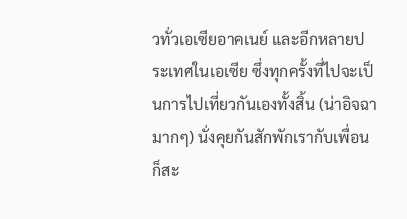วทั่วเอเซียอาคเนย์ และอีกหลายประเทศในเอเซีย ซึ่งทุกครั้งที่ไปจะเป็นการไปเที่ยวกันเองทั้งสิ้น (น่าอิจฉามากๆ) นั่งคุยกันสักพักเรากับเพื่อนก็สะ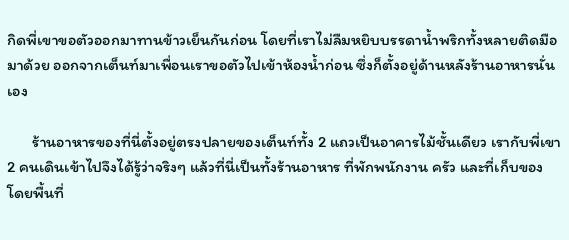กิดพี่เขาขอตัวออกมาทานข้าวเย็นกันก่อน โดยที่เราไม่ลืมหยิบบรรดาน้ำพริกทั้งหลายติดมือมาด้วย ออกจากเต็นท์มาเพื่อนเราขอตัวไปเข้าห้องน้ำก่อน ซึ่งก็ตั้งอยู่ด้านหลังร้านอาหารนั่นเอง

       ร้านอาหารของที่นี่ตั้งอยู่ตรงปลายของเต็นท์ทั้ง 2 แถวเป็นอาคารไม้ชั้นเดียว เรากับพี่เขา 2 คนเดินเข้าไปจึงได้รู้ว่าจริงๆ แล้วที่นี่เป็นทั้งร้านอาหาร ที่พักพนักงาน ครัว และที่เก็บของ โดยพื้นที่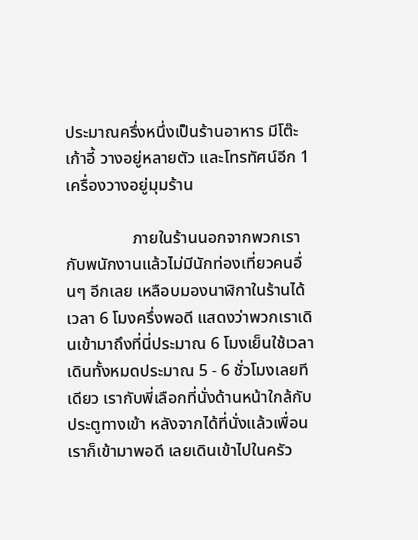ประมาณครึ่งหนึ่งเป็นร้านอาหาร มีโต๊ะ เก้าอี้ วางอยู่หลายตัว และโทรทัศน์อีก 1 เครื่องวางอยู่มุมร้าน

                ภายในร้านนอกจากพวกเรากับพนักงานแล้วไม่มีนักท่องเที่ยวคนอื่นๆ อีกเลย เหลือบมองนาฬิกาในร้านได้เวลา 6 โมงครึ่งพอดี แสดงว่าพวกเราเดินเข้ามาถึงที่นี่ประมาณ 6 โมงเย็นใช้เวลาเดินทั้งหมดประมาณ 5 - 6 ชั่วโมงเลยทีเดียว เรากับพี่เลือกที่นั่งด้านหน้าใกล้กับประตูทางเข้า หลังจากได้ที่นั่งแล้วเพื่อนเราก็เข้ามาพอดี เลยเดินเข้าไปในครัว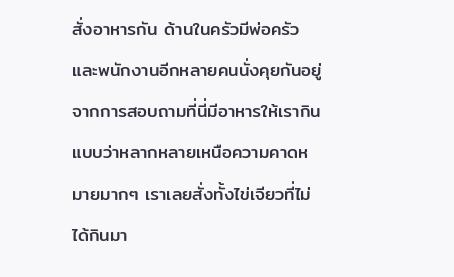สั่งอาหารกัน ด้านในครัวมีพ่อครัว และพนักงานอีกหลายคนนั่งคุยกันอยู่ จากการสอบถามที่นี่มีอาหารให้เรากินแบบว่าหลากหลายเหนือความคาดหมายมากๆ เราเลยสั่งทั้งไข่เจียวที่ไม่ได้กินมา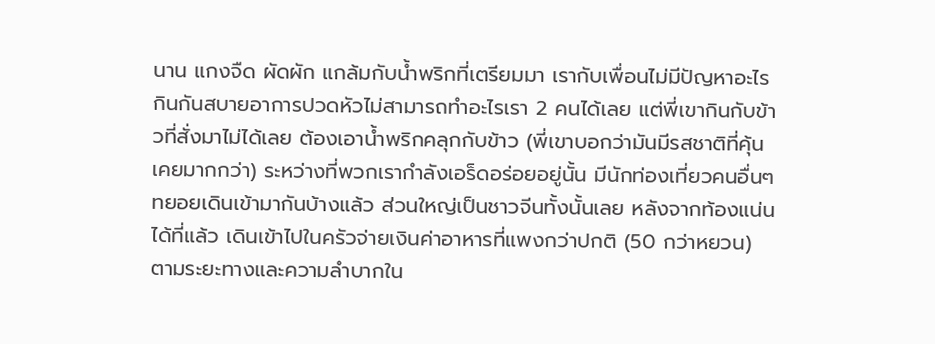นาน แกงจืด ผัดผัก แกล้มกับน้ำพริกที่เตรียมมา เรากับเพื่อนไม่มีปัญหาอะไรกินกันสบายอาการปวดหัวไม่สามารถทำอะไรเรา 2 คนได้เลย แต่พี่เขากินกับข้าวที่สั่งมาไม่ได้เลย ต้องเอาน้ำพริกคลุกกับข้าว (พี่เขาบอกว่ามันมีรสชาติที่คุ้นเคยมากกว่า) ระหว่างที่พวกเรากำลังเอร็ดอร่อยอยู่นั้น มีนักท่องเที่ยวคนอื่นๆ ทยอยเดินเข้ามากันบ้างแล้ว ส่วนใหญ่เป็นชาวจีนทั้งนั้นเลย หลังจากท้องแน่นได้ที่แล้ว เดินเข้าไปในครัวจ่ายเงินค่าอาหารที่แพงกว่าปกติ (50 กว่าหยวน) ตามระยะทางและความลำบากใน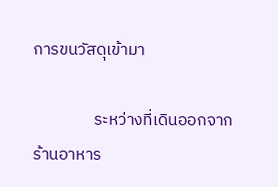การขนวัสดุเข้ามา

                ระหว่างที่เดินออกจากร้านอาหาร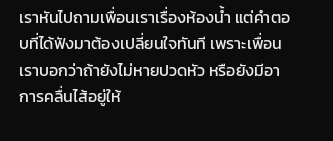เราหันไปถามเพื่อนเราเรื่องห้องน้ำ แต่คำตอบที่ได้ฟังมาต้องเปลี่ยนใจทันที เพราะเพื่อนเราบอกว่าถ้ายังไม่หายปวดหัว หรือยังมีอาการคลื่นไส้อยู่ให้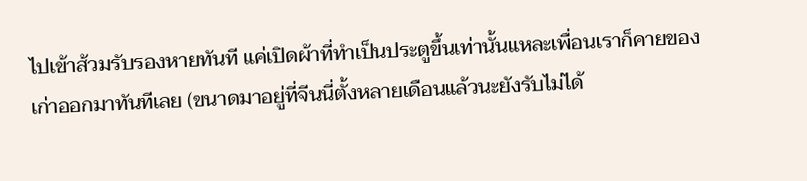ไปเข้าส้วมรับรองหายทันที แค่เปิดผ้าที่ทำเป็นประตูขึ้นเท่านั้นแหละเพื่อนเราก็คายของเก่าออกมาทันทีเลย (ขนาดมาอยู่ที่จีนนี่ตั้งหลายเดือนแล้วนะยังรับไม่ได้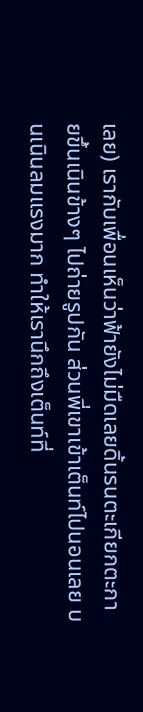เลย) เรากับเพื่อนเห็นว่าฟ้ายังไม่มืดเลยดิ้นรนตะเกียกตะกายขึ้นเนินข้างๆ ไปถ่ายรูปกัน ส่วนพี่เขาเข้าเต็นท์ไปนอนเลย บนเนินลมแรงมาก ทำให้เรานึกถึงเต็นท์ที่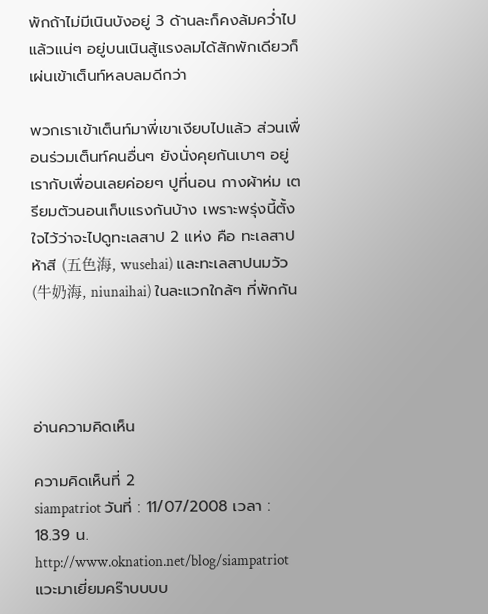พักถ้าไม่มีเนินบังอยู่ 3 ด้านละก็คงล้มคว่ำไปแล้วแน่ๆ อยู่บนเนินสู้แรงลมได้สักพักเดียวก็เผ่นเข้าเต็นท์หลบลมดีกว่า

พวกเราเข้าเต็นท์มาพี่เขาเงียบไปแล้ว ส่วนเพื่อนร่วมเต็นท์คนอื่นๆ ยังนั่งคุยกันเบาๆ อยู่ เรากับเพื่อนเลยค่อยๆ ปูที่นอน กางผ้าห่ม เตรียมตัวนอนเก็บแรงกันบ้าง เพราะพรุ่งนี้ตั้งใจไว้ว่าจะไปดูทะเลสาป 2 แห่ง คือ ทะเลสาปห้าสี (五色海, wusehai) และทะเลสาปนมวัว (牛奶海, niunaihai) ในละแวกใกล้ๆ ที่พักกัน




อ่านความคิดเห็น

ความคิดเห็นที่ 2
siampatriot วันที่ : 11/07/2008 เวลา : 18.39 น.
http://www.oknation.net/blog/siampatriot
แวะมาเยี่ยมคร๊าบบบบ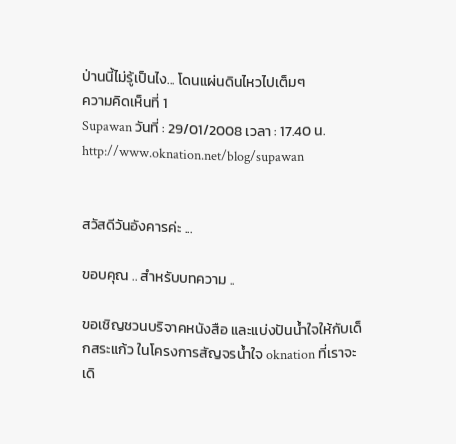ป่านนี้ไม่รู้เป็นไง... โดนแผ่นดินไหวไปเต็มๆ
ความคิดเห็นที่ 1
Supawan วันที่ : 29/01/2008 เวลา : 17.40 น.
http://www.oknation.net/blog/supawan


สวัสดีวันอังคารค่ะ ...

ขอบคุณ .. สำหรับบทความ ..

ขอเชิญชวนบริจาคหนังสือ และแบ่งปันน้ำใจให้กับเด็กสระแก้ว ในโครงการสัญจรน้ำใจ oknation ที่เราจะเดิ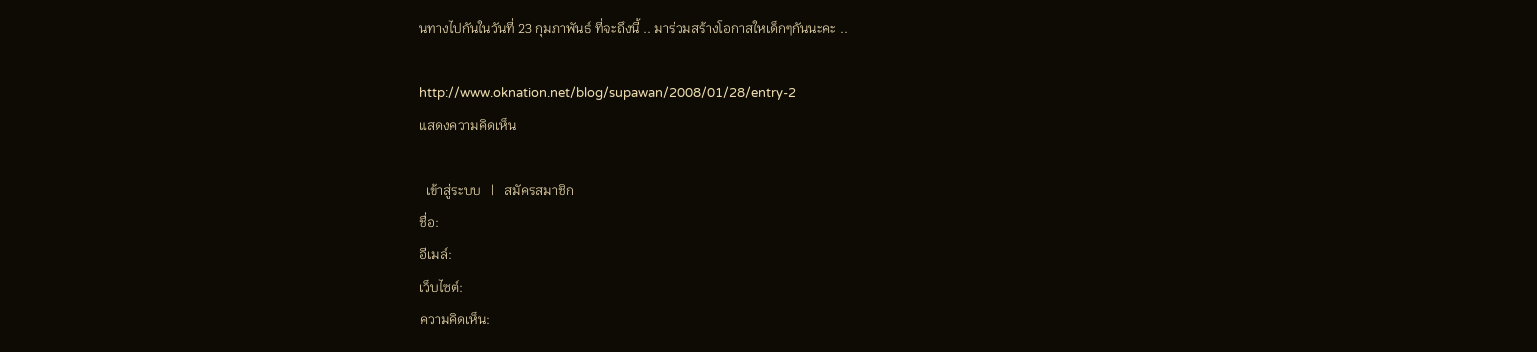นทางไปกันในวันที่ 23 กุมภาพันธ์ ที่จะถึงนี้ .. มาร่วมสร้างโอกาสใหเด็กๆกันนะคะ ..

http://www.oknation.net/blog/supawan/2008/01/28/entry-2
แสดงความคิดเห็น

  เข้าสู่ระบบ   |   สมัครสมาชิก
ชื่อ:
อีเมล์:
เว็บไซต์:
ความคิดเห็น: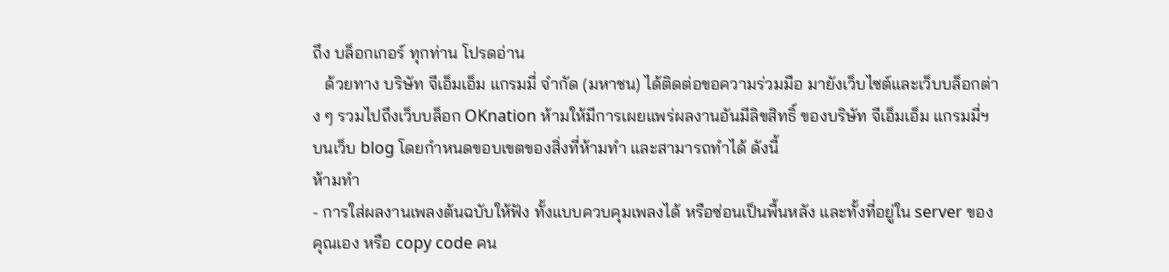ถึง บล็อกเกอร์ ทุกท่าน โปรดอ่าน
   ด้วยทาง บริษัท จีเอ็มเอ็ม แกรมมี่ จำกัด (มหาชน) ได้ติดต่อขอความร่วมมือ มายังเว็บไซต์และเว็บบล็อกต่าง ๆ รวมไปถึงเว็บบล็อก OKnation ห้ามให้มีการเผยแพร่ผลงานอันมีลิขสิทธิ์ ของบริษัท จีเอ็มเอ็ม แกรมมี่ฯ บนเว็บ blog โดยกำหนดขอบเขตของสิ่งที่ห้ามทำ และสามารถทำได้ ดังนี้
ห้ามทำ
- การใส่ผลงานเพลงต้นฉบับให้ฟัง ทั้งแบบควบคุมเพลงได้ หรือซ่อนเป็นพื้นหลัง และทั้งที่อยู่ใน server ของคุณเอง หรือ copy code คน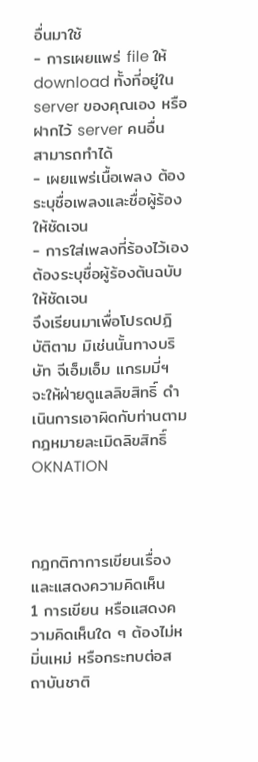อื่นมาใช้
- การเผยแพร่ file ให้ download ทั้งที่อยู่ใน server ของคุณเอง หรือฝากไว้ server คนอื่น
สามารถทำได้
- เผยแพร่เนื้อเพลง ต้องระบุชื่อเพลงและชื่อผู้ร้องให้ชัดเจน
- การใส่เพลงที่ร้องไว้เอง ต้องระบุชื่อผู้ร้องต้นฉบับให้ชัดเจน
จึงเรียนมาเพื่อโปรดปฎิบัติตาม มิเช่นนั้นทางบริษัท จีเอ็มเอ็ม แกรมมี่ฯ จะให้ฝ่ายดูแลลิขสิทธิ์ ดำเนินการเอาผิดกับท่านตามกฎหมายละเมิดลิขสิทธิ์
OKNATION



กฎกติกาการเขียนเรื่องและแสดงความคิดเห็น
1 การเขียน หรือแสดงความคิดเห็นใด ๆ ต้องไม่หมิ่นเหม่ หรือกระทบต่อสถาบันชาติ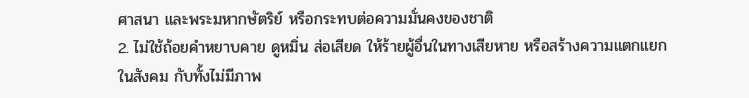ศาสนา และพระมหากษัตริย์ หรือกระทบต่อความมั่นคงของชาติ
2. ไม่ใช้ถ้อยคำหยาบคาย ดูหมิ่น ส่อเสียด ให้ร้ายผู้อื่นในทางเสียหาย หรือสร้างความแตกแยกในสังคม กับทั้งไม่มีภาพ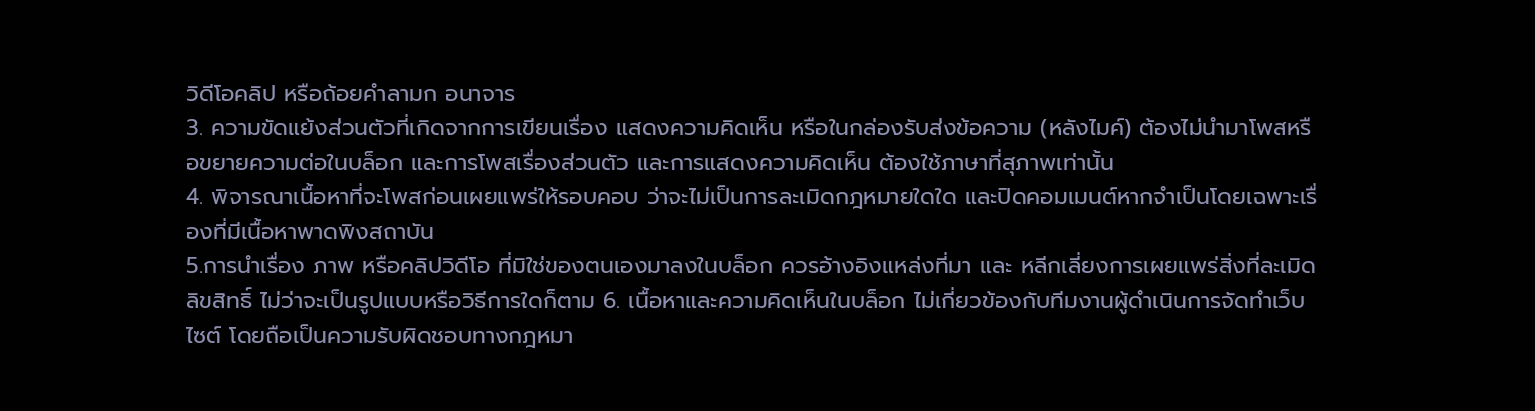วิดีโอคลิป หรือถ้อยคำลามก อนาจาร
3. ความขัดแย้งส่วนตัวที่เกิดจากการเขียนเรื่อง แสดงความคิดเห็น หรือในกล่องรับส่งข้อความ (หลังไมค์) ต้องไม่นำมาโพสหรือขยายความต่อในบล็อก และการโพสเรื่องส่วนตัว และการแสดงความคิดเห็น ต้องใช้ภาษาที่สุภาพเท่านั้น
4. พิจารณาเนื้อหาที่จะโพสก่อนเผยแพร่ให้รอบคอบ ว่าจะไม่เป็นการละเมิดกฎหมายใดใด และปิดคอมเมนต์หากจำเป็นโดยเฉพาะเรื่องที่มีเนื้อหาพาดพิงสถาบัน
5.การนำเรื่อง ภาพ หรือคลิปวิดีโอ ที่มิใช่ของตนเองมาลงในบล็อก ควรอ้างอิงแหล่งที่มา และ หลีกเลี่ยงการเผยแพร่สิ่งที่ละเมิดลิขสิทธิ์ ไม่ว่าจะเป็นรูปแบบหรือวิธีการใดก็ตาม 6. เนื้อหาและความคิดเห็นในบล็อก ไม่เกี่ยวข้องกับทีมงานผู้ดำเนินการจัดทำเว็บไซต์ โดยถือเป็นความรับผิดชอบทางกฎหมา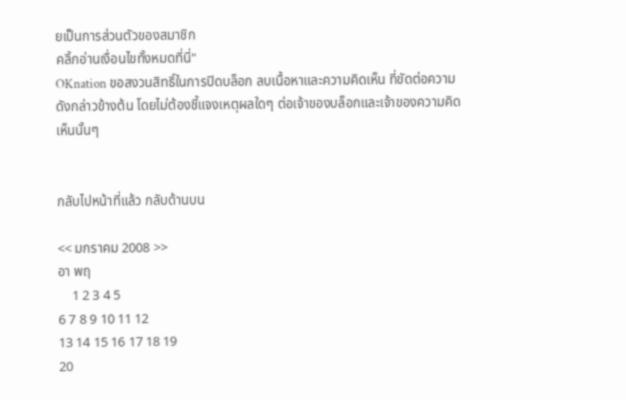ยเป็นการส่วนตัวของสมาชิก
คลิ้กอ่านเงื่อนไขทั้งหมดที่นี่"
OKnation ขอสงวนสิทธิ์ในการปิดบล็อก ลบเนื้อหาและความคิดเห็น ที่ขัดต่อความดังกล่าวข้างต้น โดยไม่ต้องชี้แจงเหตุผลใดๆ ต่อเจ้าของบล็อกและเจ้าของความคิดเห็นนั้นๆ


กลับไปหน้าที่แล้ว กลับด้านบน

<< มกราคม 2008 >>
อา พฤ
    1 2 3 4 5
6 7 8 9 10 11 12
13 14 15 16 17 18 19
20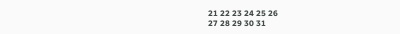21 22 23 24 25 26
27 28 29 30 31